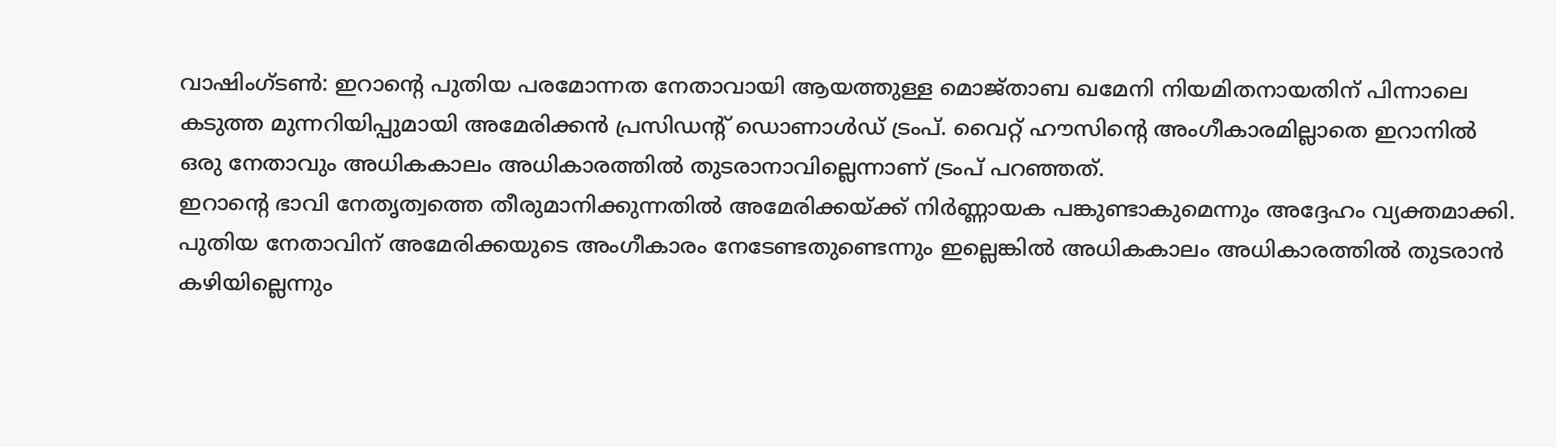വാഷിംഗ്ടൺ: ഇറാന്റെ പുതിയ പരമോന്നത നേതാവായി ആയത്തുള്ള മൊജ്താബ ഖമേനി നിയമിതനായതിന് പിന്നാലെ കടുത്ത മുന്നറിയിപ്പുമായി അമേരിക്കൻ പ്രസിഡന്റ് ഡൊണാൾഡ് ട്രംപ്. വൈറ്റ് ഹൗസിന്റെ അംഗീകാരമില്ലാതെ ഇറാനിൽ ഒരു നേതാവും അധികകാലം അധികാരത്തിൽ തുടരാനാവില്ലെന്നാണ് ട്രംപ് പറഞ്ഞത്.
ഇറാന്റെ ഭാവി നേതൃത്വത്തെ തീരുമാനിക്കുന്നതിൽ അമേരിക്കയ്ക്ക് നിർണ്ണായക പങ്കുണ്ടാകുമെന്നും അദ്ദേഹം വ്യക്തമാക്കി. പുതിയ നേതാവിന് അമേരിക്കയുടെ അംഗീകാരം നേടേണ്ടതുണ്ടെന്നും ഇല്ലെങ്കിൽ അധികകാലം അധികാരത്തിൽ തുടരാൻ കഴിയില്ലെന്നും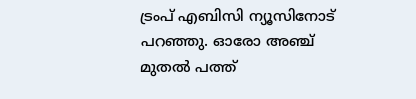ട്രംപ് എബിസി ന്യൂസിനോട് പറഞ്ഞു. ഓരോ അഞ്ച് മുതൽ പത്ത്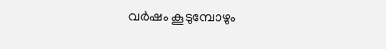വർഷം കൂടുമ്പോഴും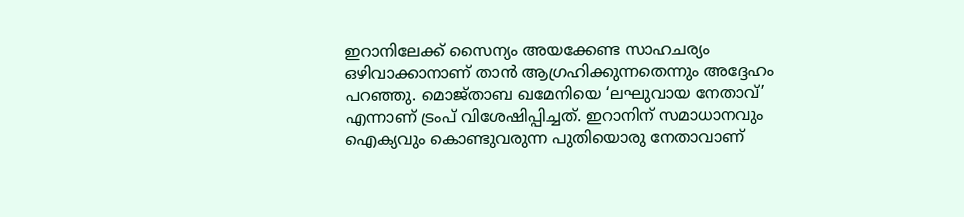ഇറാനിലേക്ക് സൈന്യം അയക്കേണ്ട സാഹചര്യം ഒഴിവാക്കാനാണ് താൻ ആഗ്രഹിക്കുന്നതെന്നും അദ്ദേഹം പറഞ്ഞു. മൊജ്താബ ഖമേനിയെ ‘ലഘുവായ നേതാവ്’ എന്നാണ് ട്രംപ് വിശേഷിപ്പിച്ചത്. ഇറാനിന് സമാധാനവും ഐക്യവും കൊണ്ടുവരുന്ന പുതിയൊരു നേതാവാണ്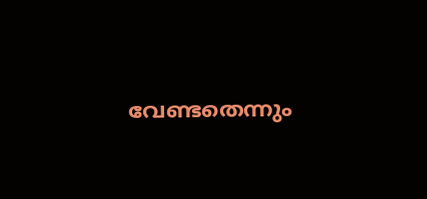വേണ്ടതെന്നും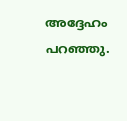അദ്ദേഹം പറഞ്ഞു.